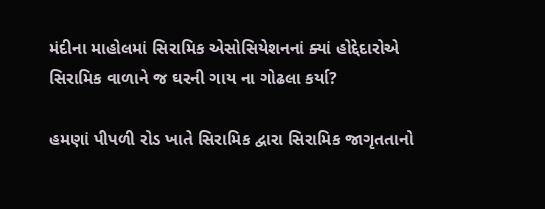મંદીના માહોલમાં સિરામિક એસોસિયેશનનાં ક્યાં હોદ્દેદારોએ સિરામિક વાળાને જ ઘરની ગાય ના ગોઢલા કર્યા?

હમણાં પીપળી રોડ ખાતે સિરામિક દ્વારા સિરામિક જાગૃતતાનો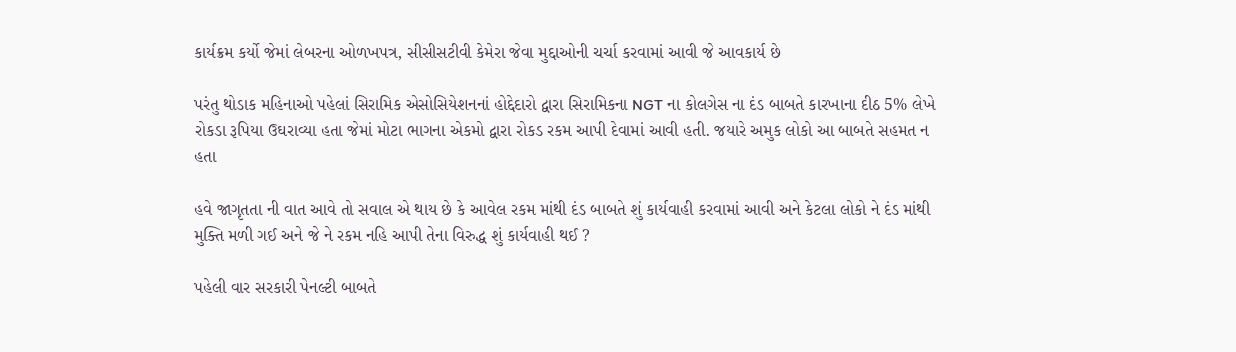કાર્યક્રમ કર્યો જેમાં લેબરના ઓળખપત્ર, સીસીસટીવી કેમેરા જેવા મુદ્દાઓની ચર્ચા કરવામાં આવી જે આવકાર્ય છે

પરંતુ થોડાક મહિનાઓ પહેલાં સિરામિક એસોસિયેશનનાં હોદ્દેદારો દ્વારા સિરામિકના NGT ના કોલગેસ ના દંડ બાબતે કારખાના દીઠ 5% લેખે રોકડા રૂપિયા ઉઘરાવ્યા હતા જેમાં મોટા ભાગના એકમો દ્વારા રોકડ રકમ આપી દેવામાં આવી હતી. જયારે અમુક લોકો આ બાબતે સહમત ન હતા

હવે જાગૃતતા ની વાત આવે તો સવાલ એ થાય છે કે આવેલ રકમ માંથી દંડ બાબતે શું કાર્યવાહી કરવામાં આવી અને કેટલા લોકો ને દંડ માંથી મુક્તિ મળી ગઈ અને જે ને રકમ નહિ આપી તેના વિરુદ્ધ શું કાર્યવાહી થઈ ?

પહેલી વાર સરકારી પેનલ્ટી બાબતે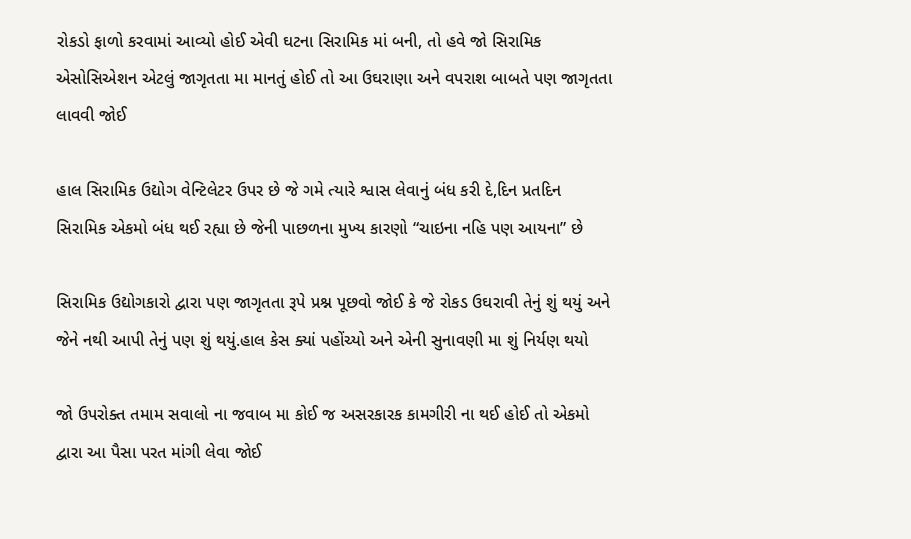રોકડો ફાળો કરવામાં આવ્યો હોઈ એવી ઘટના સિરામિક માં બની, તો હવે જો સિરામિક એસોસિએશન એટલું જાગૃતતા મા માનતું હોઈ તો આ ઉઘરાણા અને વપરાશ બાબતે પણ જાગૃતતા લાવવી જોઈ

હાલ સિરામિક ઉદ્યોગ વેન્ટિલેટર ઉપર છે જે ગમે ત્યારે શ્વાસ લેવાનું બંધ કરી દે,દિન પ્રતદિન સિરામિક એકમો બંધ થઈ રહ્યા છે જેની પાછળના મુખ્ય કારણો “ચાઇના નહિ પણ આયના” છે

સિરામિક ઉદ્યોગકારો દ્વારા પણ જાગૃતતા રૂપે પ્રશ્ન પૂછવો જોઈ કે જે રોકડ ઉઘરાવી તેનું શું થયું અને જેને નથી આપી તેનું પણ શું થયું.હાલ કેસ ક્યાં પહોંચ્યો અને એની સુનાવણી મા શું નિર્યણ થયો

જો ઉપરોક્ત તમામ સવાલો ના જવાબ મા કોઈ જ અસરકારક કામગીરી ના થઈ હોઈ તો એકમો દ્વારા આ પૈસા પરત માંગી લેવા જોઈ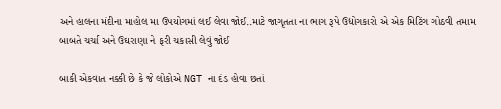અને હાલના મંદીના માહોલ મા ઉપયોગમાં લઈ લેવા જોઈ..માટે જાગૃતતા ના ભાગ રૂપે ઉદ્યોગકારો એ એક મિટિંગ ગોઠવી તમામ બાબતે ચર્ચા અને ઉઘરાણા ને ફરી ચકાસી લેવું જોઈ

બાકી એકવાત નક્કી છે કે જે લોકોએ NGT ના દંડ હોવા છતાં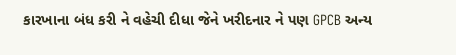કારખાના બંધ કરી ને વહેચી દીધા જેને ખરીદનાર ને પણ GPCB અન્ય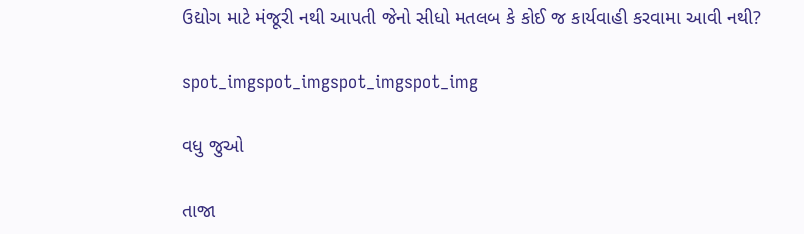ઉદ્યોગ માટે મંજૂરી નથી આપતી જેનો સીધો મતલબ કે કોઈ જ કાર્યવાહી કરવામા આવી નથી?

spot_imgspot_imgspot_imgspot_img

વધુ જુઓ

તાજા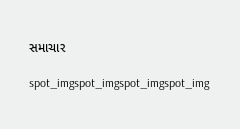સમાચાર

spot_imgspot_imgspot_imgspot_img